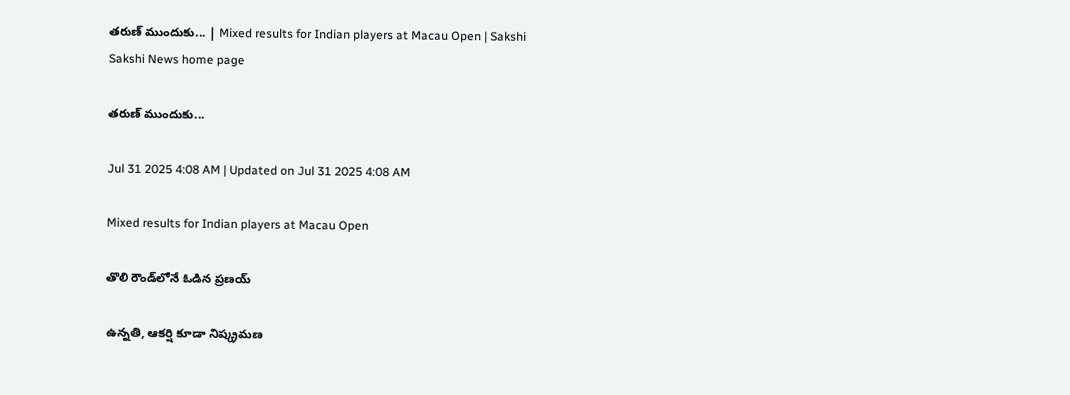తరుణ్‌ ముందుకు... | Mixed results for Indian players at Macau Open | Sakshi
Sakshi News home page

తరుణ్‌ ముందుకు...

Jul 31 2025 4:08 AM | Updated on Jul 31 2025 4:08 AM

Mixed results for Indian players at Macau Open

తొలి రౌండ్‌లోనే ఓడిన ప్రణయ్‌

ఉన్నతి, ఆకర్షి కూడా నిష్క్రమణ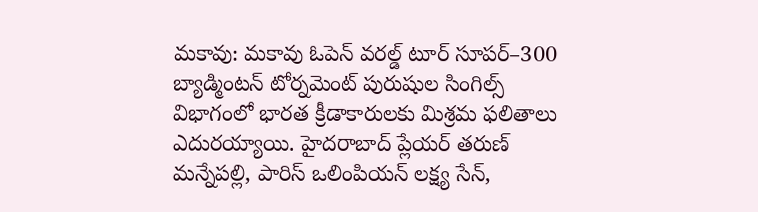మకావు: మకావు ఓపెన్‌ వరల్డ్‌ టూర్‌ సూపర్‌–300 బ్యాడ్మింటన్‌ టోర్నమెంట్‌ పురుషుల సింగిల్స్‌ విభాగంలో భారత క్రీడాకారులకు మిశ్రమ ఫలితాలు ఎదురయ్యాయి. హైదరాబాద్‌ ప్లేయర్‌ తరుణ్‌ మన్నేపల్లి, పారిస్‌ ఒలింపియన్‌ లక్ష్య సేన్,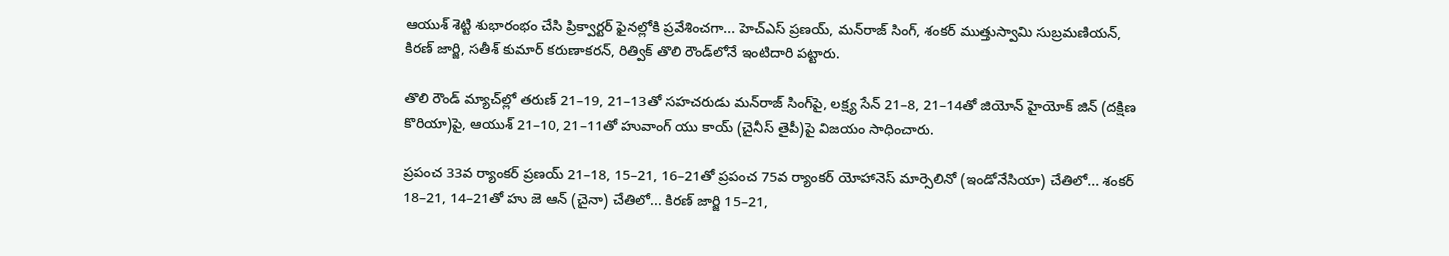ఆయుశ్‌ శెట్టి శుభారంభం చేసి ప్రిక్వార్టర్‌ ఫైనల్లోకి ప్రవేశించగా... హెచ్‌ఎస్‌ ప్రణయ్, మన్‌రాజ్‌ సింగ్, శంకర్‌ ముత్తుస్వామి సుబ్రమణియన్, కిరణ్‌ జార్జి, సతీశ్‌ కుమార్‌ కరుణాకరన్, రిత్విక్‌ తొలి రౌండ్‌లోనే ఇంటిదారి పట్టారు.

తొలి రౌండ్‌ మ్యాచ్‌ల్లో తరుణ్‌ 21–19, 21–13తో సహచరుడు మన్‌రాజ్‌ సింగ్‌పై, లక్ష్య సేన్‌ 21–8, 21–14తో జియోన్‌ హైయోక్‌ జిన్‌ (దక్షిణ కొరియా)పై, ఆయుశ్‌ 21–10, 21–11తో హువాంగ్‌ యు కాయ్‌ (చైనీస్‌ తైపీ)పై విజయం సాధించారు.

ప్రపంచ 33వ ర్యాంకర్‌ ప్రణయ్‌ 21–18, 15–21, 16–21తో ప్రపంచ 75వ ర్యాంకర్‌ యోహానెస్‌ మార్సెలినో (ఇండోనేసియా) చేతిలో... శంకర్‌ 18–21, 14–21తో హు జె ఆన్‌ (చైనా) చేతిలో... కిరణ్‌ జార్జి 15–21,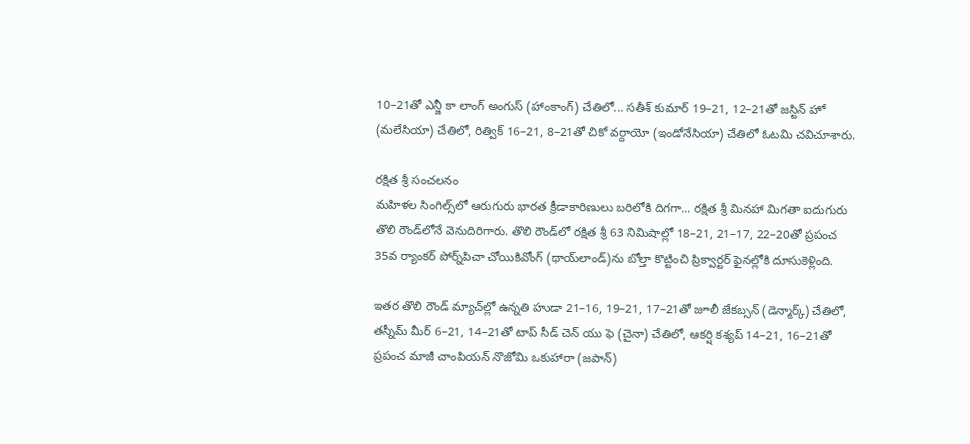10–21తో ఎన్జీ కా లాంగ్‌ అంగుస్‌ (హాంకాంగ్‌) చేతిలో... సతీశ్‌ కుమార్‌ 19–21, 12–21తో జస్టిన్‌ హో (మలేసియా) చేతిలో, రిత్విక్‌ 16–21, 8–21తో చికో వర్దాయో (ఇండోనేసియా) చేతిలో ఓటమి చవిచూశారు.

రక్షిత శ్రీ సంచలనం
మహిళల సింగిల్స్‌లో ఆరుగురు భారత క్రీడాకారిణులు బరిలోకి దిగగా... రక్షిత శ్రీ మినహా మిగతా ఐదుగురు తొలి రౌండ్‌లోనే వెనుదిరిగారు. తొలి రౌండ్‌లో రక్షిత శ్రీ 63 నిమిషాల్లో 18–21, 21–17, 22–20తో ప్రపంచ 35వ ర్యాంకర్‌ పోర్న్‌పిచా చోయికివోంగ్‌ (థాయ్‌లాండ్‌)ను బోల్తా కొట్టించి ప్రిక్వార్టర్‌ ఫైనల్లోకి దూసుకెళ్లింది.

ఇతర తొలి రౌండ్‌ మ్యాచ్‌ల్లో ఉన్నతి హుడా 21–16, 19–21, 17–21తో జూలీ జేకబ్సన్‌ (డెన్మార్క్‌) చేతిలో, తస్నీమ్‌ మీర్‌ 6–21, 14–21తో టాప్‌ సీడ్‌ చెన్‌ యు ఫె (చైనా) చేతిలో, ఆకర్షి కశ్యప్‌ 14–21, 16–21తో ప్రపంచ మాజీ చాంపియన్‌ నొజోమి ఒకుహారా (జపాన్‌)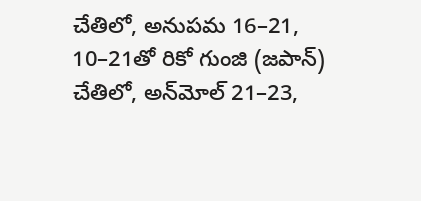చేతిలో, అనుపమ 16–21, 10–21తో రికో గుంజి (జపాన్‌) చేతిలో, అన్‌మోల్‌ 21–23,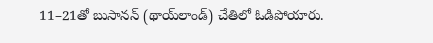11–21తో బుసానన్‌ (థాయ్‌లాండ్‌) చేతిలో ఓడిపోయారు.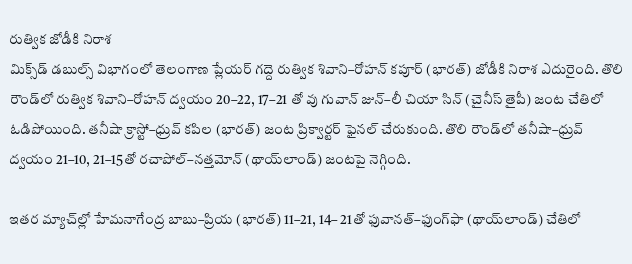రుత్విక జోడీకి నిరాశ
మిక్స్‌డ్‌ డబుల్స్‌ విభాగంలో తెలంగాణ ప్లేయర్‌ గద్దె రుత్విక శివాని–రోహన్‌ కపూర్‌ (భారత్‌) జోడీకి నిరాశ ఎదురైంది. తొలి రౌండ్‌లో రుత్విక శివాని–రోహన్‌ ద్వయం 20–22, 17–21 తో వు గువాన్‌ జున్‌–లీ చియా సిన్‌ (చైనీస్‌ తైపీ) జంట చేతిలో ఓడిపోయింది. తనీషా క్రాస్టో–ధ్రువ్‌ కపిల (భారత్‌) జంట ప్రిక్వార్టర్‌ ఫైనల్‌ చేరుకుంది. తొలి రౌండ్‌లో తనీషా–ధ్రువ్‌ ద్వయం 21–10, 21–15తో రచాపోల్‌–నత్తమోన్‌ (థాయ్‌లాండ్‌) జంటపై నెగ్గింది.

ఇతర మ్యాచ్‌ల్లో హేమనాగేంద్ర బాబు–ప్రియ (భారత్‌) 11–21, 14– 21తో ఫువానత్‌–ఫుంగ్‌ఫా (థాయ్‌లాండ్‌) చేతిలో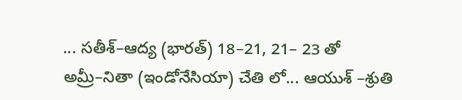... సతీశ్‌–ఆద్య (భారత్‌) 18–21, 21– 23 తో అమ్రీ–నితా (ఇండోనేసియా) చేతి లో... ఆయుశ్‌ –శ్రుతి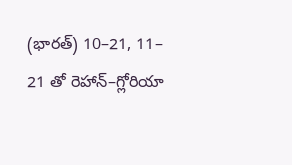(భారత్‌) 10–21, 11– 21 తో రెహాన్‌–గ్లోరియా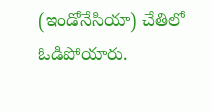(ఇండోనేసియా) చేతిలో ఓడిపోయారు.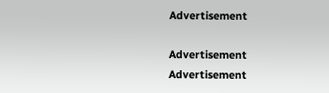Advertisement

Advertisement
Advertisement